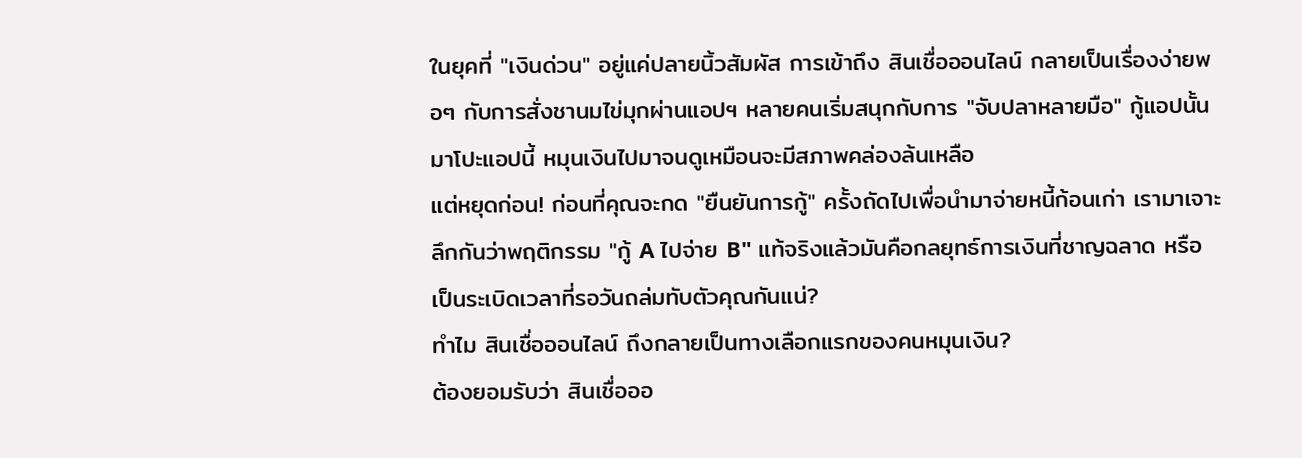ในยุคที่ "เงินด่วน" อยู่แค่ปลายนิ้วสัมผัส การเข้าถึง สินเชื่อออนไลน์ กลายเป็นเรื่องง่ายพอๆ กับการสั่งชานมไข่มุกผ่านแอปฯ หลายคนเริ่มสนุกกับการ "จับปลาหลายมือ" กู้แอปนั้นมาโปะแอปนี้ หมุนเงินไปมาจนดูเหมือนจะมีสภาพคล่องล้นเหลือ
แต่หยุดก่อน! ก่อนที่คุณจะกด "ยืนยันการกู้" ครั้งถัดไปเพื่อนำมาจ่ายหนี้ก้อนเก่า เรามาเจาะลึกกันว่าพฤติกรรม "กู้ A ไปจ่าย B" แท้จริงแล้วมันคือกลยุทธ์การเงินที่ชาญฉลาด หรือเป็นระเบิดเวลาที่รอวันถล่มทับตัวคุณกันแน่?
ทำไม สินเชื่อออนไลน์ ถึงกลายเป็นทางเลือกแรกของคนหมุนเงิน?
ต้องยอมรับว่า สินเชื่อออ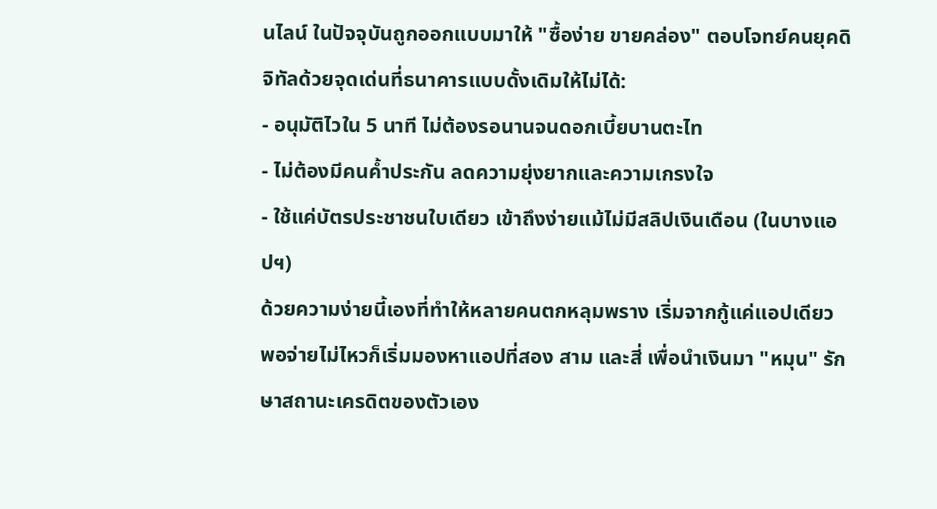นไลน์ ในปัจจุบันถูกออกแบบมาให้ "ซื้อง่าย ขายคล่อง" ตอบโจทย์คนยุคดิจิทัลด้วยจุดเด่นที่ธนาคารแบบดั้งเดิมให้ไม่ได้:
- อนุมัติไวใน 5 นาที ไม่ต้องรอนานจนดอกเบี้ยบานตะไท
- ไม่ต้องมีคนค้ำประกัน ลดความยุ่งยากและความเกรงใจ
- ใช้แค่บัตรประชาชนใบเดียว เข้าถึงง่ายแม้ไม่มีสลิปเงินเดือน (ในบางแอปฯ)
ด้วยความง่ายนี้เองที่ทำให้หลายคนตกหลุมพราง เริ่มจากกู้แค่แอปเดียว พอจ่ายไม่ไหวก็เริ่มมองหาแอปที่สอง สาม และสี่ เพื่อนำเงินมา "หมุน" รักษาสถานะเครดิตของตัวเอง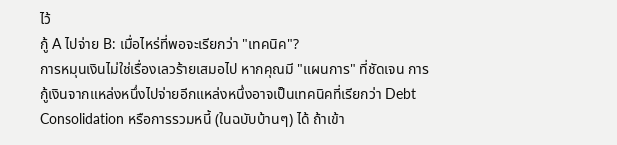ไว้
กู้ A ไปจ่าย B: เมื่อไหร่ที่พอจะเรียกว่า "เทคนิค"?
การหมุนเงินไม่ใช่เรื่องเลวร้ายเสมอไป หากคุณมี "แผนการ" ที่ชัดเจน การกู้เงินจากแหล่งหนึ่งไปจ่ายอีกแหล่งหนึ่งอาจเป็นเทคนิคที่เรียกว่า Debt Consolidation หรือการรวมหนี้ (ในฉบับบ้านๆ) ได้ ถ้าเข้า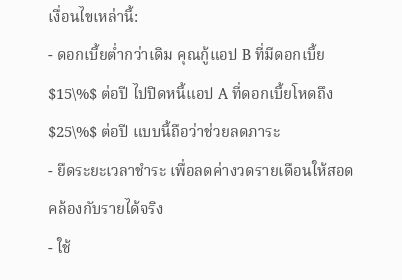เงื่อนไขเหล่านี้:
- ดอกเบี้ยต่ำกว่าเดิม คุณกู้แอป B ที่มีดอกเบี้ย $15\%$ ต่อปี ไปปิดหนี้แอป A ที่ดอกเบี้ยโหดถึง $25\%$ ต่อปี แบบนี้ถือว่าช่วยลดภาระ
- ยืดระยะเวลาชำระ เพื่อลดค่างวดรายเดือนให้สอดคล้องกับรายได้จริง
- ใช้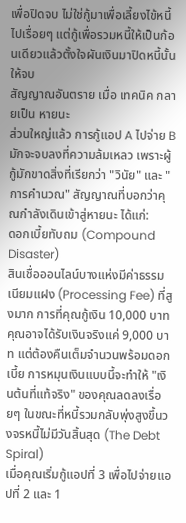เพื่อปิดจบ ไม่ใช่กู้มาเพื่อเลี้ยงไข้หนี้ไปเรื่อยๆ แต่กู้เพื่อรวมหนี้ให้เป็นก้อนเดียวแล้วตั้งใจผันเงินมาปิดหนี้นั้นให้จบ
สัญญาณอันตราย เมื่อ เทคนิค กลายเป็น หายนะ
ส่วนใหญ่แล้ว การกู้แอป A ไปจ่าย B มักจะจบลงที่ความล้มเหลว เพราะผู้กู้มักขาดสิ่งที่เรียกว่า "วินัย" และ "การคำนวณ" สัญญาณที่บอกว่าคุณกำลังเดินเข้าสู่หายนะ ได้แก่:
ดอกเบี้ยทับถม (Compound Disaster)
สินเชื่อออนไลน์บางแห่งมีค่าธรรมเนียมแฝง (Processing Fee) ที่สูงมาก การที่คุณกู้เงิน 10,000 บาท คุณอาจได้รับเงินจริงแค่ 9,000 บาท แต่ต้องคืนเต็มจำนวนพร้อมดอกเบี้ย การหมุนเงินแบบนี้จะทำให้ "เงินต้นที่แท้จริง" ของคุณลดลงเรื่อยๆ ในขณะที่หนี้รวมกลับพุ่งสูงขึ้นวงจรหนี้ไม่มีวันสิ้นสุด (The Debt Spiral)
เมื่อคุณเริ่มกู้แอปที่ 3 เพื่อไปจ่ายแอปที่ 2 และ 1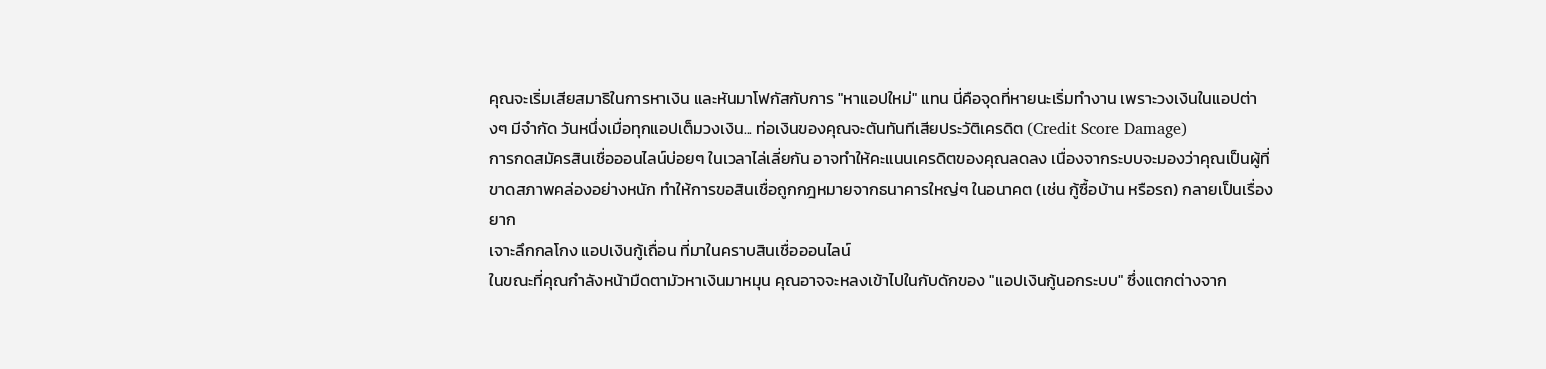คุณจะเริ่มเสียสมาธิในการหาเงิน และหันมาโฟกัสกับการ "หาแอปใหม่" แทน นี่คือจุดที่หายนะเริ่มทำงาน เพราะวงเงินในแอปต่างๆ มีจำกัด วันหนึ่งเมื่อทุกแอปเต็มวงเงิน... ท่อเงินของคุณจะตันทันทีเสียประวัติเครดิต (Credit Score Damage)
การกดสมัครสินเชื่อออนไลน์บ่อยๆ ในเวลาไล่เลี่ยกัน อาจทำให้คะแนนเครดิตของคุณลดลง เนื่องจากระบบจะมองว่าคุณเป็นผู้ที่ขาดสภาพคล่องอย่างหนัก ทำให้การขอสินเชื่อถูกกฎหมายจากธนาคารใหญ่ๆ ในอนาคต (เช่น กู้ซื้อบ้าน หรือรถ) กลายเป็นเรื่องยาก
เจาะลึกกลโกง แอปเงินกู้เถื่อน ที่มาในคราบสินเชื่อออนไลน์
ในขณะที่คุณกำลังหน้ามืดตามัวหาเงินมาหมุน คุณอาจจะหลงเข้าไปในกับดักของ "แอปเงินกู้นอกระบบ" ซึ่งแตกต่างจาก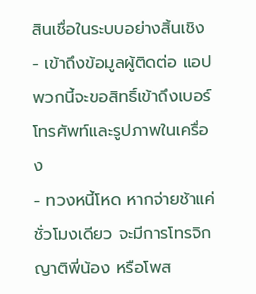สินเชื่อในระบบอย่างสิ้นเชิง
- เข้าถึงข้อมูลผู้ติดต่อ แอปพวกนี้จะขอสิทธิ์เข้าถึงเบอร์โทรศัพท์และรูปภาพในเครื่อง
- ทวงหนี้โหด หากจ่ายช้าแค่ชั่วโมงเดียว จะมีการโทรจิกญาติพี่น้อง หรือโพส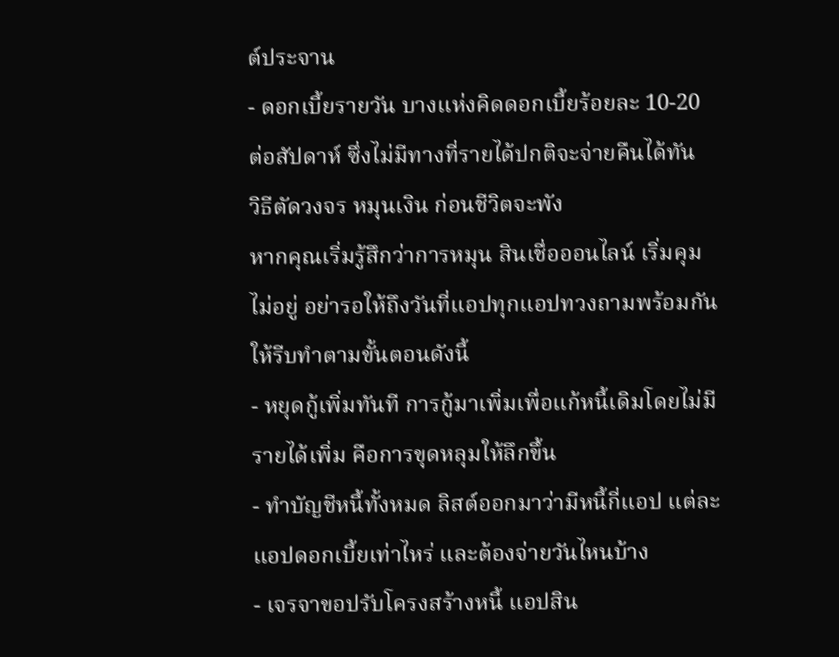ต์ประจาน
- ดอกเบี้ยรายวัน บางแห่งคิดดอกเบี้ยร้อยละ 10-20 ต่อสัปดาห์ ซึ่งไม่มีทางที่รายได้ปกติจะจ่ายคืนได้ทัน
วิธีตัดวงจร หมุนเงิน ก่อนชีวิตจะพัง
หากคุณเริ่มรู้สึกว่าการหมุน สินเชื่อออนไลน์ เริ่มคุมไม่อยู่ อย่ารอให้ถึงวันที่แอปทุกแอปทวงถามพร้อมกัน ให้รีบทำตามขั้นตอนดังนี้
- หยุดกู้เพิ่มทันที การกู้มาเพิ่มเพื่อแก้หนี้เดิมโดยไม่มีรายได้เพิ่ม คือการขุดหลุมให้ลึกขึ้น
- ทำบัญชีหนี้ทั้งหมด ลิสต์ออกมาว่ามีหนี้กี่แอป แต่ละแอปดอกเบี้ยเท่าไหร่ และต้องจ่ายวันไหนบ้าง
- เจรจาขอปรับโครงสร้างหนี้ แอปสิน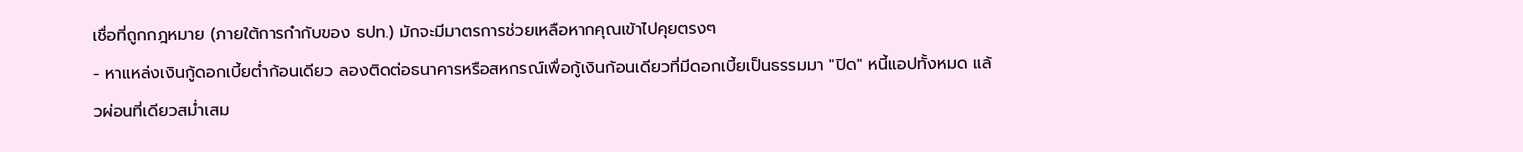เชื่อที่ถูกกฎหมาย (ภายใต้การกำกับของ ธปท.) มักจะมีมาตรการช่วยเหลือหากคุณเข้าไปคุยตรงๆ
- หาแหล่งเงินกู้ดอกเบี้ยต่ำก้อนเดียว ลองติดต่อธนาคารหรือสหกรณ์เพื่อกู้เงินก้อนเดียวที่มีดอกเบี้ยเป็นธรรมมา "ปิด" หนี้แอปทั้งหมด แล้วผ่อนที่เดียวสม่ำเสม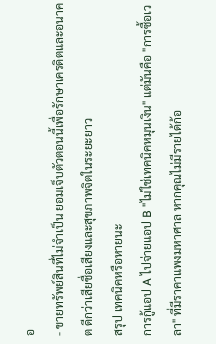อ
- ขายทรัพย์สินที่ไม่จำเป็น ยอมเจ็บตัวตอนนี้เพื่อรักษาเครดิตและอนาคต ดีกว่าเสียชื่อเสียงและสุขภาพจิตในระยะยาว
สรุป เทคนิคหรือหายนะ
การกู้แอป A ไปจ่ายแอป B "ไม่ใช่เทคนิคหมุนเงิน" แต่มันคือ "การซื้อเวลา" ที่มีราคาแพงมหาศาล หากคุณไม่มีรายได้ก้อ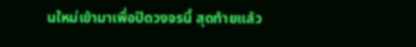นใหม่เข้ามาเพื่อปิดวงจรนี้ สุดท้ายแล้ว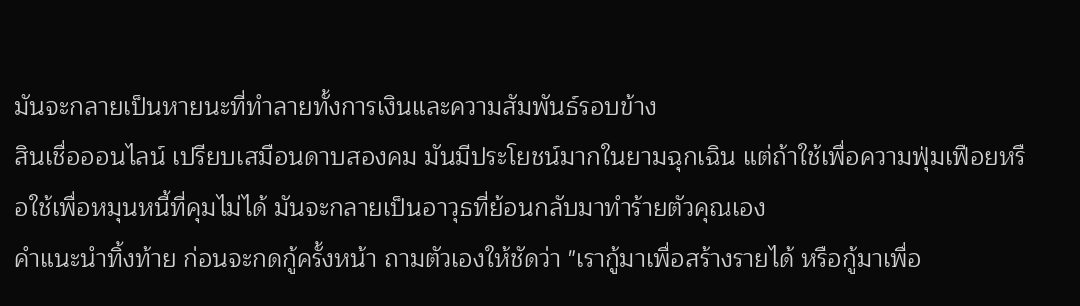มันจะกลายเป็นหายนะที่ทำลายทั้งการเงินและความสัมพันธ์รอบข้าง
สินเชื่อออนไลน์ เปรียบเสมือนดาบสองคม มันมีประโยชน์มากในยามฉุกเฉิน แต่ถ้าใช้เพื่อความฟุ่มเฟือยหรือใช้เพื่อหมุนหนี้ที่คุมไม่ได้ มันจะกลายเป็นอาวุธที่ย้อนกลับมาทำร้ายตัวคุณเอง
คำแนะนำทิ้งท้าย ก่อนจะกดกู้ครั้งหน้า ถามตัวเองให้ชัดว่า "เรากู้มาเพื่อสร้างรายได้ หรือกู้มาเพื่อ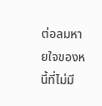ต่อลมหายใจของหนี้ที่ไม่มี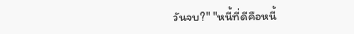วันจบ?" "หนี้ที่ดีคือหนี้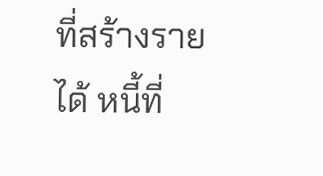ที่สร้างรายได้ หนี้ที่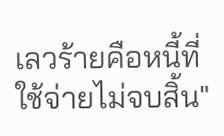เลวร้ายคือหนี้ที่ใช้จ่ายไม่จบสิ้น"